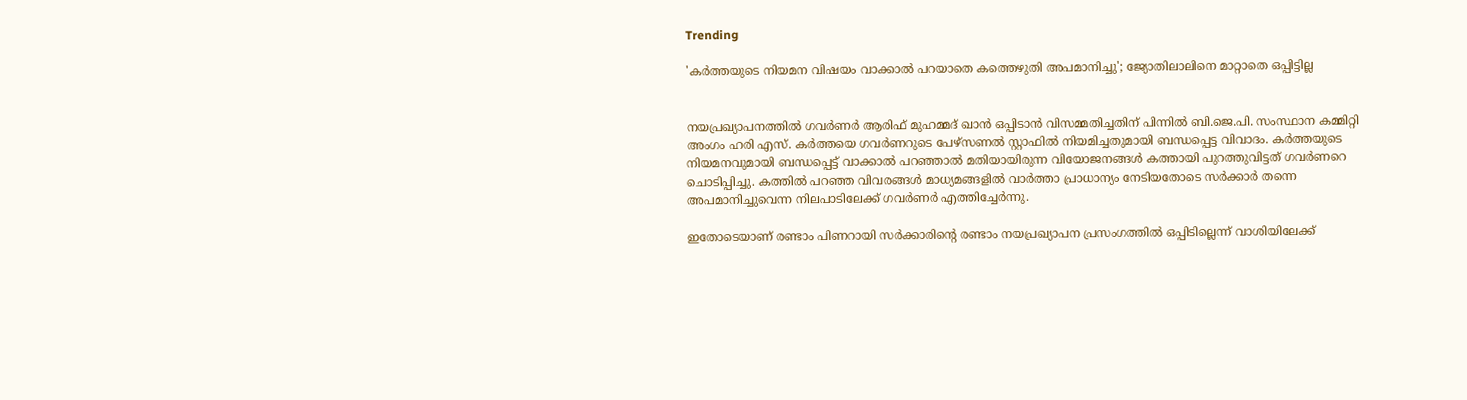Trending

'കർത്തയുടെ നിയമന വിഷയം ‌വാക്കാൽ പറയാതെ കത്തെഴുതി അപമാനിച്ചു'; ജ്യോതിലാലിനെ മാറ്റാതെ ഒപ്പിട്ടില്ല


നയപ്രഖ്യാപനത്തിൽ ഗവർണർ ആരിഫ് മുഹമ്മദ് ഖാൻ ഒപ്പിടാൻ വിസമ്മതിച്ചതിന് പിന്നിൽ ബി.ജെ.പി. സംസ്ഥാന കമ്മിറ്റി അംഗം ഹരി എസ്. കർത്തയെ ഗവർണറുടെ പേഴ്സണൽ സ്റ്റാഫിൽ നിയമിച്ചതുമായി ബന്ധപ്പെട്ട വിവാദം. കർത്തയുടെ നിയമനവുമായി ബന്ധപ്പെട്ട് വാക്കാൽ പറഞ്ഞാൽ മതിയായിരുന്ന വിയോജനങ്ങൾ കത്തായി പുറത്തുവിട്ടത് ഗവർണറെ ചൊടിപ്പിച്ചു. കത്തിൽ പറ‍ഞ്ഞ വിവരങ്ങൾ മാധ്യമങ്ങളിൽ വാർ‍ത്താ പ്രാധാന്യം നേടിയതോടെ സർക്കാർ തന്നെ അപമാനിച്ചുവെന്ന നിലപാടിലേക്ക് ഗവർണർ എത്തിച്ചേർന്നു.

ഇതോടെയാണ് രണ്ടാം പിണറായി സർക്കാരിന്റെ രണ്ടാം നയപ്രഖ്യാപന പ്രസംഗത്തിൽ ഒപ്പിടില്ലെന്ന് വാശിയിലേക്ക്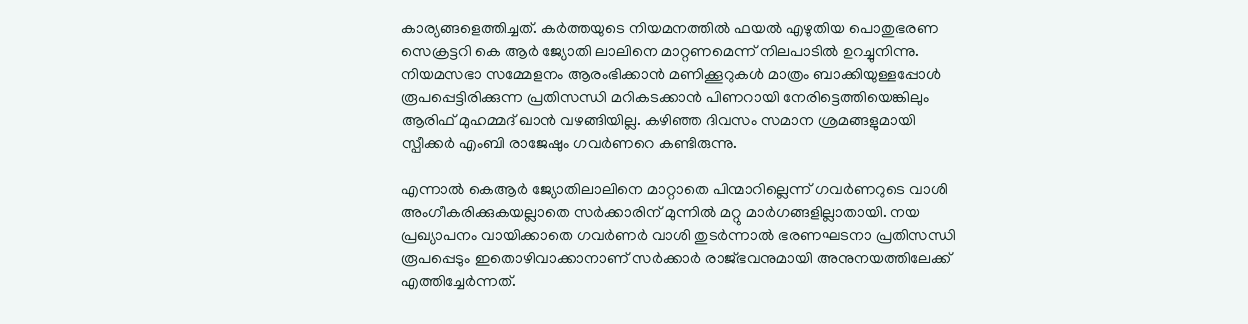കാര്യങ്ങളെത്തിച്ചത്. കർത്തയുടെ നിയമനത്തിൽ ഫയൽ എഴുതിയ പൊതുഭരണ സെക്രട്ടറി കെ ആർ ജ്യോതി ലാലിനെ മാറ്റണമെന്ന് നിലപാടിൽ ഉറച്ചുനിന്നു. നിയമസഭാ സമ്മേളനം ആരംഭിക്കാൻ മണിക്കൂറുകൾ മാത്രം ബാക്കിയുള്ളപ്പോൾ രൂപപ്പെട്ടിരിക്കുന്ന പ്രതിസന്ധി മറികടക്കാൻ പിണറായി നേരിട്ടെത്തിയെങ്കിലും ആരിഫ് മുഹമ്മദ് ഖാൻ വഴങ്ങിയില്ല. കഴിഞ്ഞ ദിവസം സമാന ശ്രമങ്ങളുമായി സ്പീക്കർ എംബി രാജേഷും ഗവർണറെ കണ്ടിരുന്നു.

എന്നാൽ കെആർ ജ്യോതിലാലിനെ മാറ്റാതെ പിന്മാറില്ലെന്ന് ഗവർണറുടെ വാശി അംഗീകരിക്കുകയല്ലാതെ സർക്കാരിന് മുന്നിൽ മറ്റു മാർഗങ്ങളില്ലാതായി. നയ പ്രഖ്യാപനം വായിക്കാതെ ഗവർണർ വാശി തുടർന്നാൽ ഭരണഘടനാ പ്രതിസന്ധി രൂപപ്പെടും ഇതൊഴിവാക്കാനാണ് സർക്കാർ രാജ്ഭവനുമായി അനുനയത്തിലേക്ക് എത്തിച്ചേർന്നത്.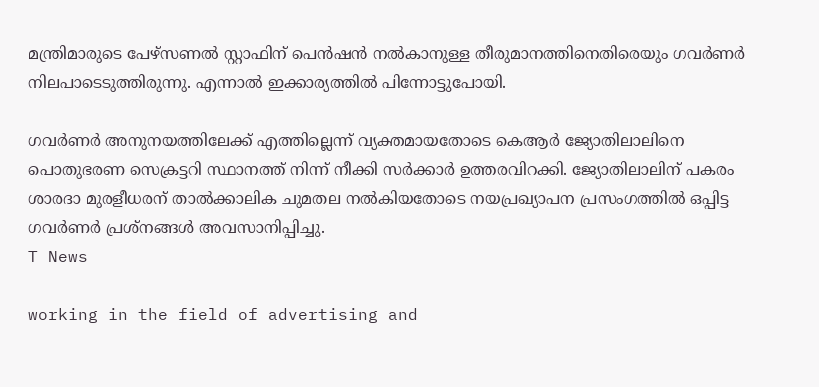മന്ത്രിമാരുടെ പേഴ്സണൽ സ്റ്റാഫിന് പെൻഷൻ നൽകാനുള്ള തീരുമാനത്തിനെതിരെയും ഗവർണർ നിലപാടെടുത്തിരുന്നു. എന്നാൽ ഇക്കാര്യത്തിൽ പിന്നോട്ടുപോയി.

ഗവർണർ അനുനയത്തിലേക്ക് എത്തില്ലെന്ന് വ്യക്തമായതോടെ കെആർ ജ്യോതിലാലിനെ പൊതുഭരണ സെക്രട്ടറി സ്ഥാനത്ത് നിന്ന് നീക്കി സർക്കാർ ഉത്തരവിറക്കി. ജ്യോതിലാലിന് പകരം ശാരദാ മുരളീധരന് താൽക്കാലിക ചുമതല നൽകിയതോടെ നയപ്രഖ്യാപന പ്രസംഗത്തിൽ ഒപ്പിട്ട ഗവർണർ പ്രശ്നങ്ങൾ അവസാനിപ്പിച്ചു.
T News

working in the field of advertising and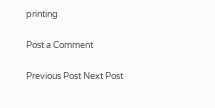printing

Post a Comment

Previous Post Next Post